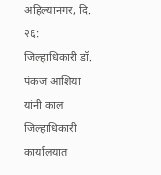अहिल्यानगर, दि. २६:
जिल्हाधिकारी डॉ. पंकज आशिया यांनी काल जिल्हाधिकारी कार्यालयात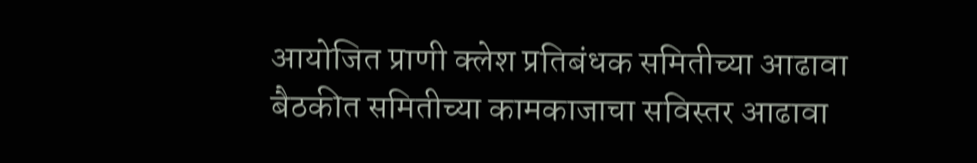आयोजित प्राणी क्लेश प्रतिबंधक समितीच्या आढावा बैठकीत समितीच्या कामकाजाचा सविस्तर आढावा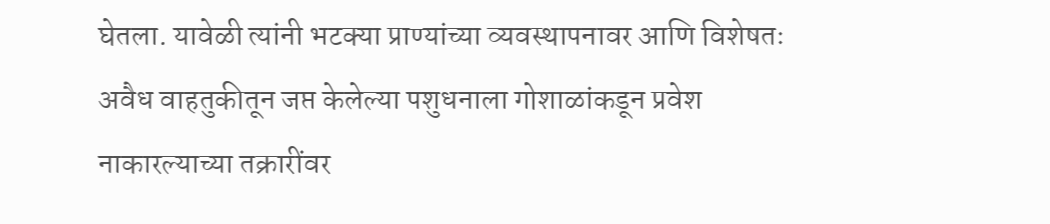घेतला. यावेळी त्यांनी भटक्या प्राण्यांच्या व्यवस्थापनावर आणि विशेषतः अवैध वाहतुकीतून जप्त केलेल्या पशुधनाला गोशाळांकडून प्रवेश नाकारल्याच्या तक्रारींवर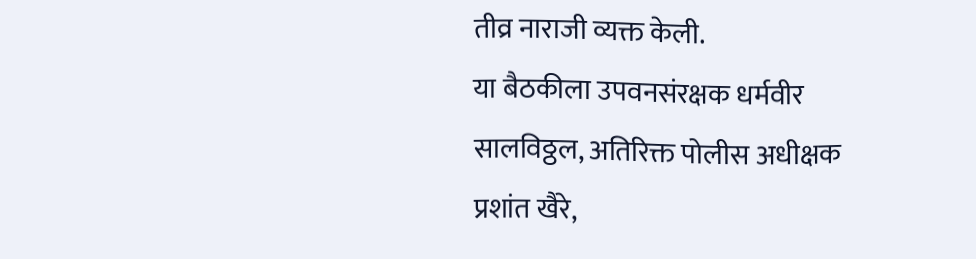तीव्र नाराजी व्यक्त केली.
या बैठकीला उपवनसंरक्षक धर्मवीर सालविठ्ठल, अतिरिक्त पोलीस अधीक्षक प्रशांत खैरे,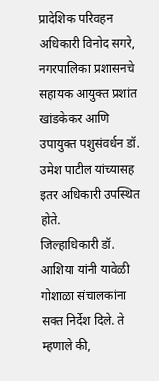प्रादेशिक परिवहन अधिकारी विनोद सगरे, नगरपालिका प्रशासनचे सहायक आयुक्त प्रशांत खांडकेकर आणि उपायुक्त पशुसंवर्धन डॉ. उमेश पाटील यांच्यासह इतर अधिकारी उपस्थित होते.
जिल्हाधिकारी डॉ. आशिया यांनी यावेळी गोशाळा संचालकांना सक्त निर्देश दिले. ते म्हणाले की,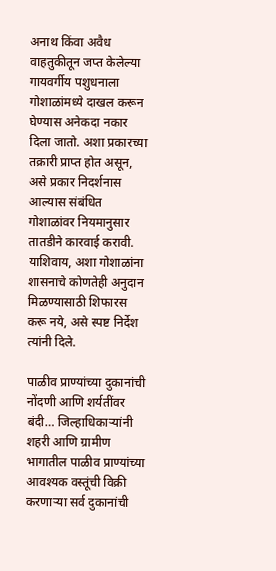अनाथ किंवा अवैध वाहतुकीतून जप्त केलेल्या गायवर्गीय पशुधनाला गोशाळांमध्ये दाखल करून घेण्यास अनेकदा नकार दिला जातो. अशा प्रकारच्या तक्रारी प्राप्त होत असून, असे प्रकार निदर्शनास आल्यास संबंधित गोशाळांवर नियमानुसार तातडीने कारवाई करावी. याशिवाय, अशा गोशाळांना शासनाचे कोणतेही अनुदान मिळण्यासाठी शिफारस करू नये, असे स्पष्ट निर्देश त्यांनी दिले.

पाळीव प्राण्यांच्या दुकानांची नोंदणी आणि शर्यतींवर बंदी… जिल्हाधिकाऱ्यांनी शहरी आणि ग्रामीण भागातील पाळीव प्राण्यांच्या आवश्यक वस्तूंची विक्री करणाऱ्या सर्व दुकानांची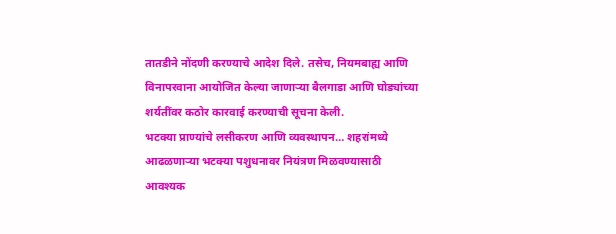तातडीने नोंदणी करण्याचे आदेश दिले. तसेच, नियमबाह्य आणि विनापरवाना आयोजित केल्या जाणाऱ्या बैलगाडा आणि घोड्यांच्या शर्यतींवर कठोर कारवाई करण्याची सूचना केली.
भटक्या प्राण्यांचे लसीकरण आणि व्यवस्थापन… शहरांमध्ये आढळणाऱ्या भटक्या पशुधनावर नियंत्रण मिळवण्यासाठी आवश्यक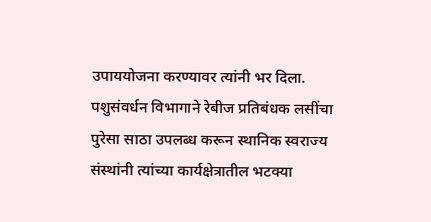उपाययोजना करण्यावर त्यांनी भर दिला. पशुसंवर्धन विभागाने रेबीज प्रतिबंधक लसींचा पुरेसा साठा उपलब्ध करून स्थानिक स्वराज्य संस्थांनी त्यांच्या कार्यक्षेत्रातील भटक्या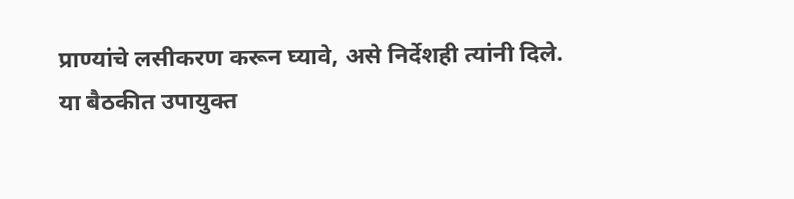प्राण्यांचे लसीकरण करून घ्यावे, असे निर्देशही त्यांनी दिले.
या बैठकीत उपायुक्त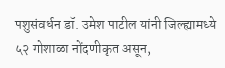पशुसंवर्धन डॉ. उमेश पाटील यांनी जिल्ह्यामध्ये ५२ गोशाळा नोंदणीकृत असून,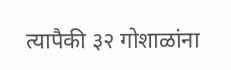त्यापैकी ३२ गोशाळांना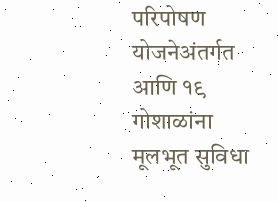परिपोषण योजनेअंतर्गत आणि १९ गोशाळांना मूलभूत सुविधा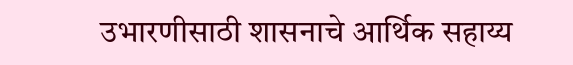उभारणीसाठी शासनाचे आर्थिक सहाय्य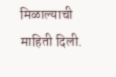मिळाल्याची माहिती दिली.